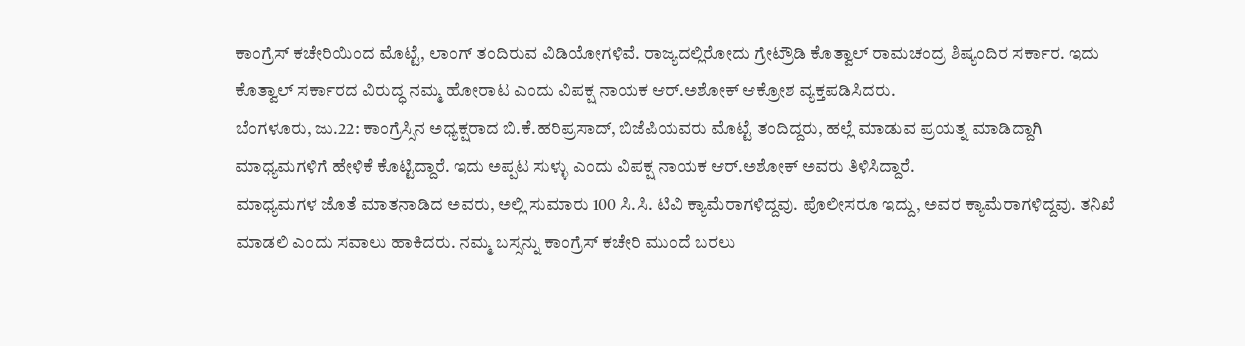ಕಾಂಗ್ರೆಸ್ ಕಚೇರಿಯಿಂದ ಮೊಟ್ಟೆ, ಲಾಂಗ್ ತಂದಿರುವ ವಿಡಿಯೋಗಳಿವೆ. ರಾಜ್ಯದಲ್ಲಿರೋದು ಗ್ರೇಟ್ರೌಡಿ ಕೊತ್ವಾಲ್ ರಾಮಚಂದ್ರ ಶಿಷ್ಯಂದಿರ ಸರ್ಕಾರ. ಇದು ಕೊತ್ವಾಲ್ ಸರ್ಕಾರದ ವಿರುದ್ಧ ನಮ್ಮ ಹೋರಾಟ ಎಂದು ವಿಪಕ್ಷ ನಾಯಕ ಆರ್.ಅಶೋಕ್ ಆಕ್ರೋಶ ವ್ಯಕ್ತಪಡಿಸಿದರು.
ಬೆಂಗಳೂರು, ಜು.22: ಕಾಂಗ್ರೆಸ್ಸಿನ ಅಧ್ಯಕ್ಷರಾದ ಬಿ.ಕೆ.ಹರಿಪ್ರಸಾದ್, ಬಿಜೆಪಿಯವರು ಮೊಟ್ಟೆ ತಂದಿದ್ದರು, ಹಲ್ಲೆ ಮಾಡುವ ಪ್ರಯತ್ನ ಮಾಡಿದ್ದಾಗಿ ಮಾಧ್ಯಮಗಳಿಗೆ ಹೇಳಿಕೆ ಕೊಟ್ಟಿದ್ದಾರೆ. ಇದು ಅಪ್ಪಟ ಸುಳ್ಳು ಎಂದು ವಿಪಕ್ಷ ನಾಯಕ ಆರ್.ಅಶೋಕ್ ಅವರು ತಿಳಿಸಿದ್ದಾರೆ.
ಮಾಧ್ಯಮಗಳ ಜೊತೆ ಮಾತನಾಡಿದ ಅವರು, ಅಲ್ಲಿ ಸುಮಾರು 100 ಸಿ.ಸಿ. ಟಿವಿ ಕ್ಯಾಮೆರಾಗಳಿದ್ದವು. ಪೊಲೀಸರೂ ಇದ್ದು, ಅವರ ಕ್ಯಾಮೆರಾಗಳಿದ್ದವು. ತನಿಖೆ ಮಾಡಲಿ ಎಂದು ಸವಾಲು ಹಾಕಿದರು. ನಮ್ಮ ಬಸ್ಸನ್ನು ಕಾಂಗ್ರೆಸ್ ಕಚೇರಿ ಮುಂದೆ ಬರಲು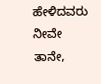ಹೇಳಿದವರು ನೀವೇ ತಾನೇ,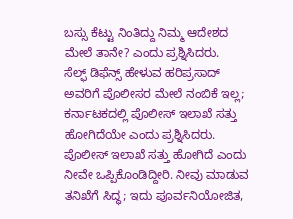ಬಸ್ಸು ಕೆಟ್ಟು ನಿಂತಿದ್ದು ನಿಮ್ಮ ಆದೇಶದ ಮೇಲೆ ತಾನೇ? ಎಂದು ಪ್ರಶ್ನಿಸಿದರು.
ಸೆಲ್ಫ್ ಡಿಫೆನ್ಸ್ ಹೇಳುವ ಹರಿಪ್ರಸಾದ್ ಅವರಿಗೆ ಪೊಲೀಸರ ಮೇಲೆ ನಂಬಿಕೆ ಇಲ್ಲ; ಕರ್ನಾಟಕದಲ್ಲಿ ಪೊಲೀಸ್ ಇಲಾಖೆ ಸತ್ತು ಹೋಗಿದೆಯೇ ಎಂದು ಪ್ರಶ್ನಿಸಿದರು. ಪೊಲೀಸ್ ಇಲಾಖೆ ಸತ್ತು ಹೋಗಿದೆ ಎಂದು ನೀವೇ ಒಪ್ಪಿಕೊಂಡಿದ್ದೀರಿ. ನೀವು ಮಾಡುವ ತನಿಖೆಗೆ ಸಿದ್ಧ; ಇದು ಪೂರ್ವನಿಯೋಜಿತ,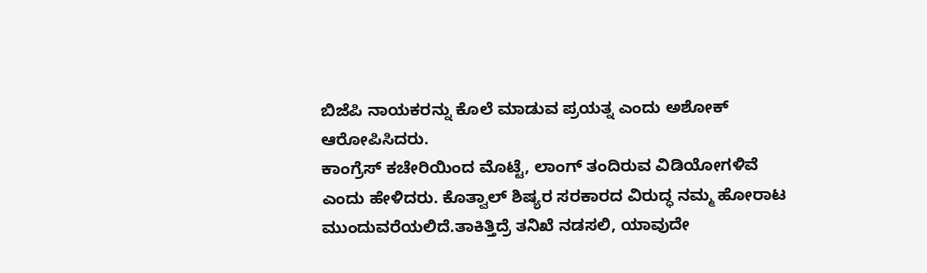ಬಿಜೆಪಿ ನಾಯಕರನ್ನು ಕೊಲೆ ಮಾಡುವ ಪ್ರಯತ್ನ ಎಂದು ಅಶೋಕ್ ಆರೋಪಿಸಿದರು.
ಕಾಂಗ್ರೆಸ್ ಕಚೇರಿಯಿಂದ ಮೊಟ್ಟೆ, ಲಾಂಗ್ ತಂದಿರುವ ವಿಡಿಯೋಗಳಿವೆ ಎಂದು ಹೇಳಿದರು. ಕೊತ್ವಾಲ್ ಶಿಷ್ಯರ ಸರಕಾರದ ವಿರುದ್ಧ ನಮ್ಮ ಹೋರಾಟ ಮುಂದುವರೆಯಲಿದೆ.ತಾಕಿತ್ತಿದ್ರೆ ತನಿಖೆ ನಡಸಲಿ, ಯಾವುದೇ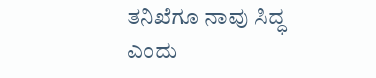ತನಿಖೆಗೂ ನಾವು ಸಿದ್ಧ ಎಂದು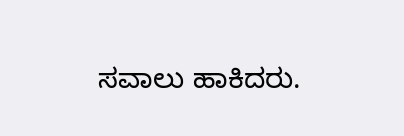ಸವಾಲು ಹಾಕಿದರು.